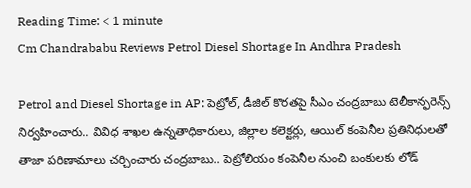Reading Time: < 1 minute
Cm Chandrababu Reviews Petrol Diesel Shortage In Andhra Pradesh

Petrol and Diesel Shortage in AP: పెట్రోల్, డీజిల్ కొరతపై సీఎం చంద్రబాబు టెలీకాన్ఫరెన్స్ నిర్వహించారు.. వివిధ శాఖల ఉన్నతాధికారులు, జిల్లాల కలెక్టర్లు, ఆయిల్ కంపెనీల ప్రతినిధులతో తాజా పరిణామాలు చర్చించారు చంద్రబాబు.. పెట్రోలియం కంపెనీల నుంచి బంకులకు లోడ్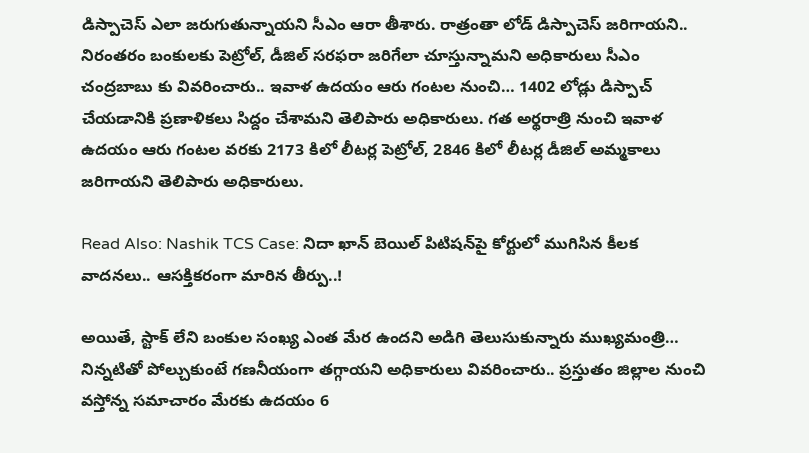డిస్పాచెస్ ఎలా జరుగుతున్నాయని సీఎం ఆరా తీశారు. రాత్రంతా లోడ్ డిస్పాచెస్ జరిగాయని.. నిరంతరం బంకులకు పెట్రోల్, డీజిల్ సరఫరా జరిగేలా చూస్తున్నామని అధికారులు సీఎం చంద్రబాబు కు వివరించారు.. ఇవాళ ఉదయం ఆరు గంటల నుంచి… 1402 లోడ్లు డిస్పాచ్‌ చేయడానికి ప్రణాళికలు సిద్దం చేశామని తెలిపారు అధికారులు. గత అర్థరాత్రి నుంచి ఇవాళ ఉదయం ఆరు గంటల వరకు 2173 కిలో లీటర్ల పెట్రోల్, 2846 కిలో లీటర్ల డీజిల్ అమ్మకాలు జరిగాయని తెలిపారు అధికారులు.

Read Also: Nashik TCS Case: నిదా ఖాన్‌ బెయిల్‌ పిటిషన్‌పై కోర్టులో ముగిసిన కీలక వాదనలు.. ఆసక్తికరంగా మారిన తీర్పు..!

అయితే, స్టాక్ లేని బంకుల సంఖ్య ఎంత మేర ఉందని అడిగి తెలుసుకున్నారు ముఖ్యమంత్రి… నిన్నటితో పోల్చుకుంటే గణనీయంగా తగ్గాయని అధికారులు వివరించారు.. ప్రస్తుతం జిల్లాల నుంచి వస్తోన్న సమాచారం మేరకు ఉదయం 6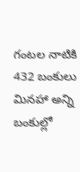గంటల నాటికి 432 బంకులు మినహా అన్ని బంకుల్లో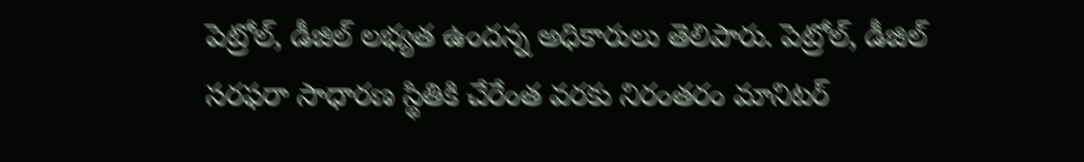పెట్రోల్, డీజిల్ లభ్యత ఉందన్న అధికారులు తెలిపారు. పెట్రోల్, డీజిల్ సరఫరా సాధారణ స్థితికి చేరేంత వరకు నిరంతరం మానిటర్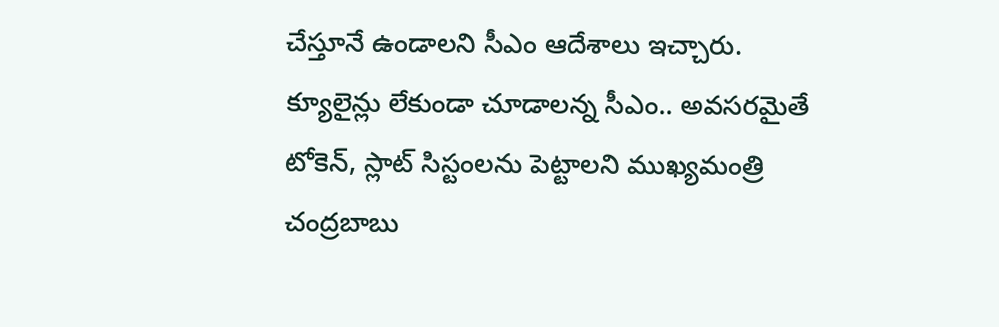చేస్తూనే ఉండాలని సీఎం ఆదేశాలు ఇచ్చారు. క్యూలైన్లు లేకుండా చూడాలన్న సీఎం.. అవసరమైతే టోకెన్, స్లాట్ సిస్టంలను పెట్టాలని ముఖ్యమంత్రి చంద్రబాబు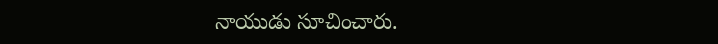నాయుడు సూచించారు.